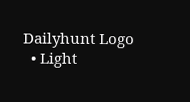Dailyhunt Logo
  • Light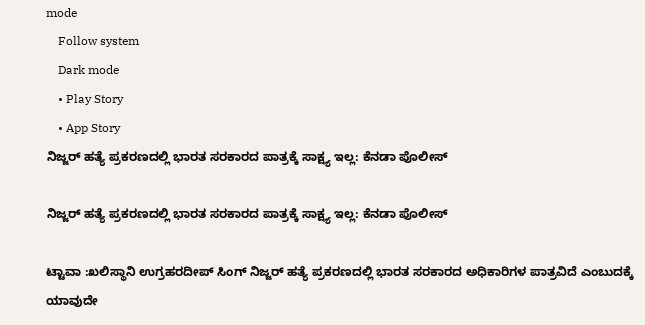mode
    Follow system
    Dark mode
    • Play Story
    • App Story
ನಿಜ್ಜರ್ ಹತ್ಯೆ ಪ್ರಕರಣದಲ್ಲಿ ಭಾರತ ಸರಕಾರದ ಪಾತ್ರಕ್ಕೆ ಸಾಕ್ಷ್ಯ ಇಲ್ಲ: ಕೆನಡಾ ಪೊಲೀಸ್

ನಿಜ್ಜರ್ ಹತ್ಯೆ ಪ್ರಕರಣದಲ್ಲಿ ಭಾರತ ಸರಕಾರದ ಪಾತ್ರಕ್ಕೆ ಸಾಕ್ಷ್ಯ ಇಲ್ಲ: ಕೆನಡಾ ಪೊಲೀಸ್

ಟ್ಟಾವಾ :ಖಲಿಸ್ಥಾನಿ ಉಗ್ರಹರದೀಪ್ ಸಿಂಗ್ ನಿಜ್ಜರ್ ಹತ್ಯೆ ಪ್ರಕರಣದಲ್ಲಿ ಭಾರತ ಸರಕಾರದ ಅಧಿಕಾರಿಗಳ ಪಾತ್ರವಿದೆ ಎಂಬುದಕ್ಕೆ ಯಾವುದೇ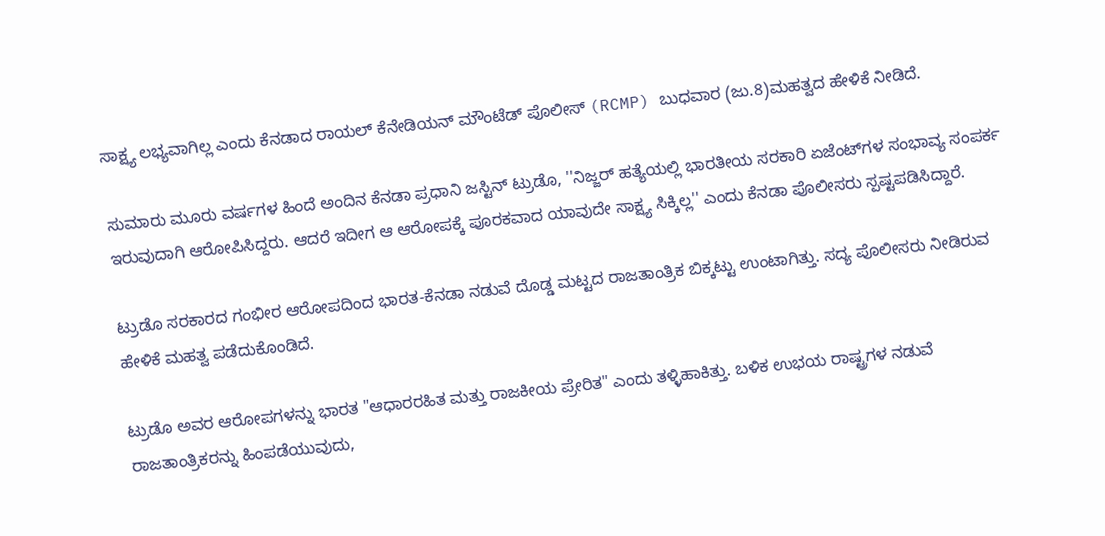ಸಾಕ್ಷ್ಯ ಲಭ್ಯವಾಗಿಲ್ಲ ಎಂದು ಕೆನಡಾದ ರಾಯಲ್ ಕೆನೇಡಿಯನ್ ಮೌಂಟೆಡ್ ಪೊಲೀಸ್ (RCMP) ಬುಧವಾರ (ಜು.8)ಮಹತ್ವದ ಹೇಳಿಕೆ ನೀಡಿದೆ.

ಸುಮಾರು ಮೂರು ವರ್ಷಗಳ ಹಿಂದೆ ಅಂದಿನ ಕೆನಡಾ ಪ್ರಧಾನಿ ಜಸ್ಟಿನ್ ಟ್ರುಡೊ, ''ನಿಜ್ಜರ್ ಹತ್ಯೆಯಲ್ಲಿ ಭಾರತೀಯ ಸರಕಾರಿ ಏಜೆಂಟ್‌ಗಳ ಸಂಭಾವ್ಯ ಸಂಪರ್ಕ ಇರುವುದಾಗಿ ಆರೋಪಿಸಿದ್ದರು. ಆದರೆ ಇದೀಗ ಆ ಆರೋಪಕ್ಕೆ ಪೂರಕವಾದ ಯಾವುದೇ ಸಾಕ್ಷ್ಯ ಸಿಕ್ಕಿಲ್ಲ'' ಎಂದು ಕೆನಡಾ ಪೊಲೀಸರು ಸ್ಪಷ್ಟಪಡಿಸಿದ್ದಾರೆ.

ಟ್ರುಡೊ ಸರಕಾರದ ಗಂಭೀರ ಆರೋಪದಿಂದ ಭಾರತ-ಕೆನಡಾ ನಡುವೆ ದೊಡ್ಡ ಮಟ್ಟದ ರಾಜತಾಂತ್ರಿಕ ಬಿಕ್ಕಟ್ಟು ಉಂಟಾಗಿತ್ತು. ಸದ್ಯ ಪೊಲೀಸರು ನೀಡಿರುವ ಹೇಳಿಕೆ ಮಹತ್ವ ಪಡೆದುಕೊಂಡಿದೆ.

ಟ್ರುಡೊ ಅವರ ಆರೋಪಗಳನ್ನು ಭಾರತ "ಆಧಾರರಹಿತ ಮತ್ತು ರಾಜಕೀಯ ಪ್ರೇರಿತ" ಎಂದು ತಳ್ಳಿಹಾಕಿತ್ತು. ಬಳಿಕ ಉಭಯ ರಾಷ್ಟ್ರಗಳ ನಡುವೆ ರಾಜತಾಂತ್ರಿಕರನ್ನು ಹಿಂಪಡೆಯುವುದು,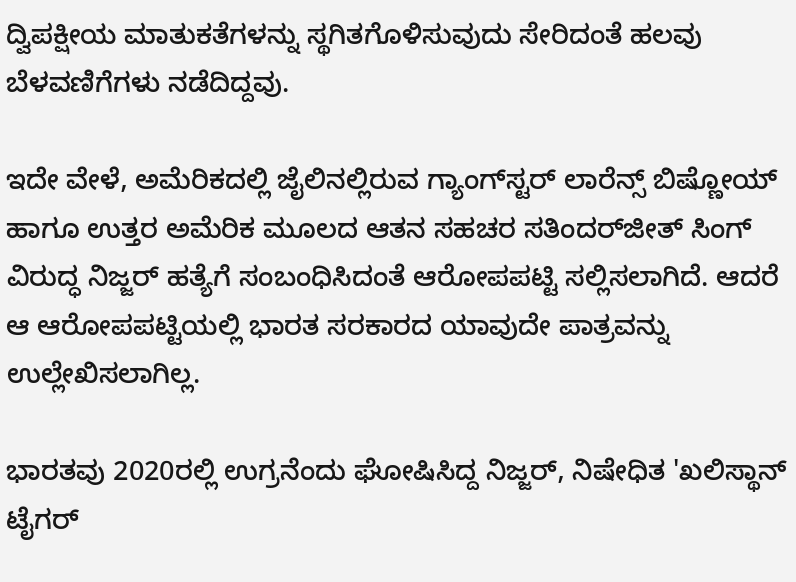ದ್ವಿಪಕ್ಷೀಯ ಮಾತುಕತೆಗಳನ್ನು ಸ್ಥಗಿತಗೊಳಿಸುವುದು ಸೇರಿದಂತೆ ಹಲವು ಬೆಳವಣಿಗೆಗಳು ನಡೆದಿದ್ದವು.

ಇದೇ ವೇಳೆ, ಅಮೆರಿಕದಲ್ಲಿ ಜೈಲಿನಲ್ಲಿರುವ ಗ್ಯಾಂಗ್‌ಸ್ಟರ್ ಲಾರೆನ್ಸ್ ಬಿಷ್ಣೋಯ್ ಹಾಗೂ ಉತ್ತರ ಅಮೆರಿಕ ಮೂಲದ ಆತನ ಸಹಚರ ಸತಿಂದರ್‌ಜೀತ್ ಸಿಂಗ್ ವಿರುದ್ಧ ನಿಜ್ಜರ್ ಹತ್ಯೆಗೆ ಸಂಬಂಧಿಸಿದಂತೆ ಆರೋಪಪಟ್ಟಿ ಸಲ್ಲಿಸಲಾಗಿದೆ. ಆದರೆ ಆ ಆರೋಪಪಟ್ಟಿಯಲ್ಲಿ ಭಾರತ ಸರಕಾರದ ಯಾವುದೇ ಪಾತ್ರವನ್ನು ಉಲ್ಲೇಖಿಸಲಾಗಿಲ್ಲ.

ಭಾರತವು 2020ರಲ್ಲಿ ಉಗ್ರನೆಂದು ಘೋಷಿಸಿದ್ದ ನಿಜ್ಜರ್, ನಿಷೇಧಿತ 'ಖಲಿಸ್ಥಾನ್ ಟೈಗರ್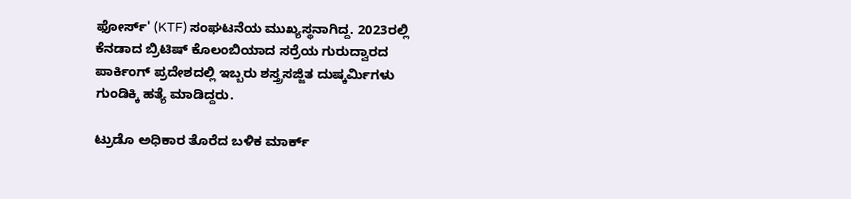ಫೋರ್ಸ್' (KTF) ಸಂಘಟನೆಯ ಮುಖ್ಯಸ್ಥನಾಗಿದ್ದ. 2023ರಲ್ಲಿ ಕೆನಡಾದ ಬ್ರಿಟಿಷ್ ಕೊಲಂಬಿಯಾದ ಸರ್ರೆಯ ಗುರುದ್ವಾರದ ಪಾರ್ಕಿಂಗ್ ಪ್ರದೇಶದಲ್ಲಿ ಇಬ್ಬರು ಶಸ್ತ್ರಸಜ್ಜಿತ ದುಷ್ಕರ್ಮಿಗಳು ಗುಂಡಿಕ್ಕಿ ಹತ್ಯೆ ಮಾಡಿದ್ದರು.

ಟ್ರುಡೊ ಅಧಿಕಾರ ತೊರೆದ ಬಳಿಕ ಮಾರ್ಕ್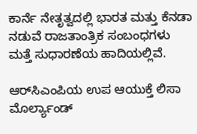ಕಾರ್ನೆ ನೇತೃತ್ವದಲ್ಲಿ ಭಾರತ ಮತ್ತು ಕೆನಡಾ ನಡುವೆ ರಾಜತಾಂತ್ರಿಕ ಸಂಬಂಧಗಳು ಮತ್ತೆ ಸುಧಾರಣೆಯ ಹಾದಿಯಲ್ಲಿವೆ.

ಆರ್‌ಸಿಎಂಪಿಯ ಉಪ ಆಯುಕ್ತೆ ಲಿಸಾ ಮೊರ್ಲ್ಯಾಂಡ್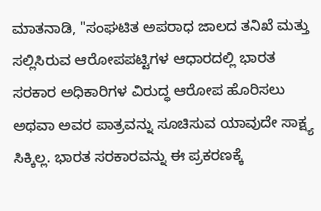ಮಾತನಾಡಿ, "ಸಂಘಟಿತ ಅಪರಾಧ ಜಾಲದ ತನಿಖೆ ಮತ್ತು ಸಲ್ಲಿಸಿರುವ ಆರೋಪಪಟ್ಟಿಗಳ ಆಧಾರದಲ್ಲಿ ಭಾರತ ಸರಕಾರ ಅಧಿಕಾರಿಗಳ ವಿರುದ್ಧ ಆರೋಪ ಹೊರಿಸಲು ಅಥವಾ ಅವರ ಪಾತ್ರವನ್ನು ಸೂಚಿಸುವ ಯಾವುದೇ ಸಾಕ್ಷ್ಯ ಸಿಕ್ಕಿಲ್ಲ. ಭಾರತ ಸರಕಾರವನ್ನು ಈ ಪ್ರಕರಣಕ್ಕೆ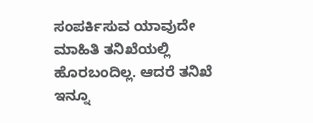ಸಂಪರ್ಕಿಸುವ ಯಾವುದೇ ಮಾಹಿತಿ ತನಿಖೆಯಲ್ಲಿ ಹೊರಬಂದಿಲ್ಲ. ಆದರೆ ತನಿಖೆ ಇನ್ನೂ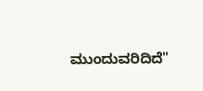ಮುಂದುವರಿದಿದೆ"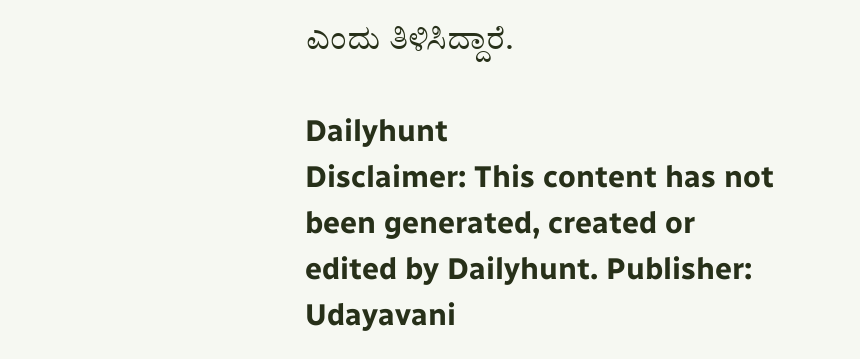ಎಂದು ತಿಳಿಸಿದ್ದಾರೆ.

Dailyhunt
Disclaimer: This content has not been generated, created or edited by Dailyhunt. Publisher: Udayavani